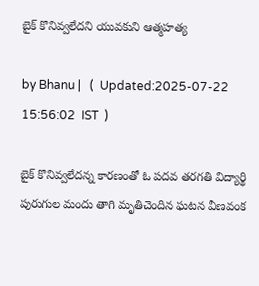బైక్ కొనివ్వలేదని యువకుని ఆత్మహత్య

by Bhanu |   (  Updated:2025-07-22 15:56:02  IST  )

బైక్ కొనివ్వలేదన్న కారణంతో ఓ పదవ తరగతి విద్యార్థి పురుగుల మందు తాగి మృతిచెందిన ఘటన వీణవంక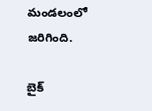మండలంలో జరిగింది.

బైక్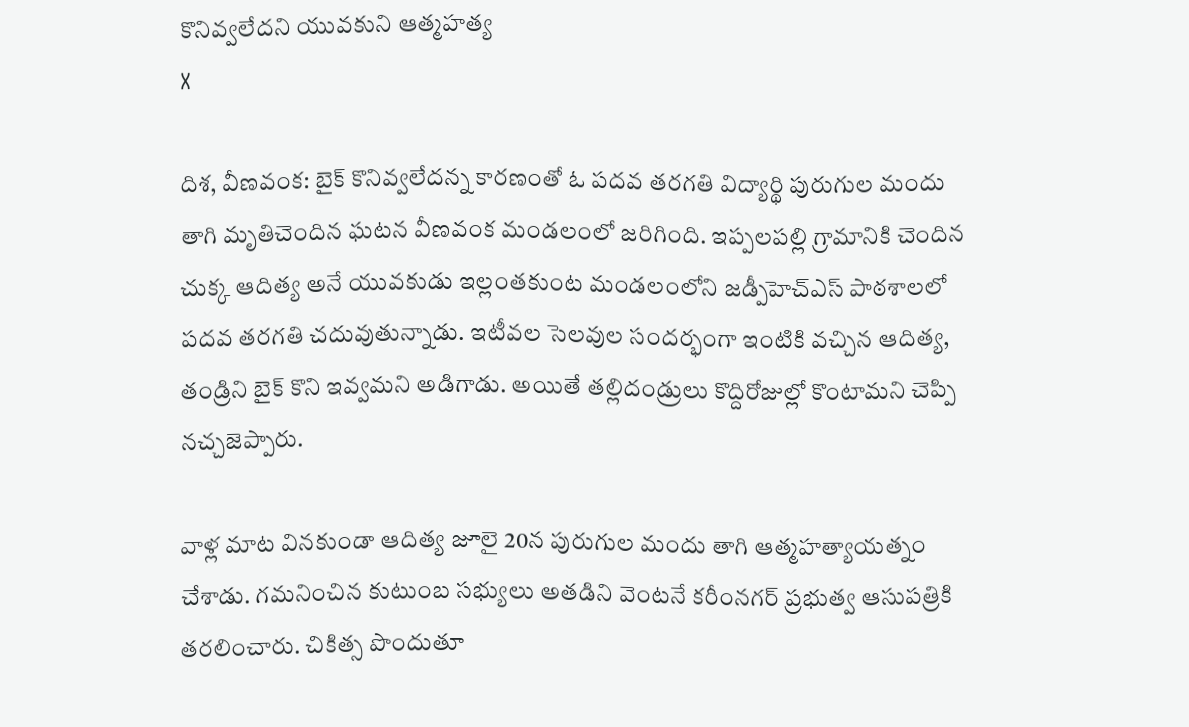కొనివ్వలేదని యువకుని ఆత్మహత్య
X

దిశ, వీణవంక: బైక్ కొనివ్వలేదన్న కారణంతో ఓ పదవ తరగతి విద్యార్థి పురుగుల మందు తాగి మృతిచెందిన ఘటన వీణవంక మండలంలో జరిగింది. ఇప్పలపల్లి గ్రామానికి చెందిన చుక్క ఆదిత్య అనే యువకుడు ఇల్లంతకుంట మండలంలోని జడ్పీహెచ్ఎస్ పాఠశాలలో పదవ తరగతి చదువుతున్నాడు. ఇటీవల సెలవుల సందర్భంగా ఇంటికి వచ్చిన ఆదిత్య, తండ్రిని బైక్ కొని ఇవ్వమని అడిగాడు. అయితే తల్లిదండ్రులు కొద్దిరోజుల్లో కొంటామని చెప్పి నచ్చజెప్పారు.

వాళ్ల మాట వినకుండా ఆదిత్య జూలై 20న పురుగుల మందు తాగి ఆత్మహత్యాయత్నం చేశాడు. గమనించిన కుటుంబ సభ్యులు అతడిని వెంటనే కరీంనగర్ ప్రభుత్వ ఆసుపత్రికి తరలించారు. చికిత్స పొందుతూ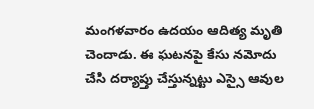మంగళవారం ఉదయం ఆదిత్య మృతి చెందాడు. ఈ ఘటనపై కేసు నమోదు చేసి దర్యాప్తు చేస్తున్నట్టు ఎస్సై ఆవుల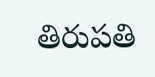తిరుపతి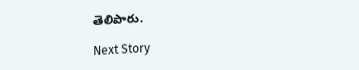తెలిపారు.

Next Story